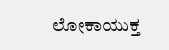ಲೋಕಾಯುಕ್ತ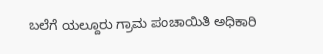ಬಲೆಗೆ ಯಲ್ದೂರು ಗ್ರಾಮ ಪಂಚಾಯಿತಿ ಅಧಿಕಾರಿ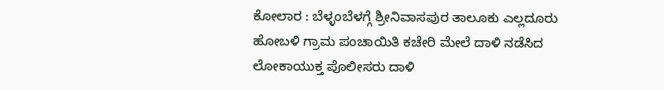ಕೋಲಾರ : ಬೆಳ್ಳಂಬೆಳಗ್ಗೆ ಶ್ರೀನಿವಾಸಪುರ ತಾಲೂಕು ಎಲ್ಲದೂರು ಹೋಬಳಿ ಗ್ರಾಮ ಪಂಚಾಯಿತಿ ಕಚೇರಿ ಮೇಲೆ ದಾಳಿ ನಡೆಸಿದ ಲೋಕಾಯುಕ್ತ ಪೊಲೀಸರು ದಾಳಿ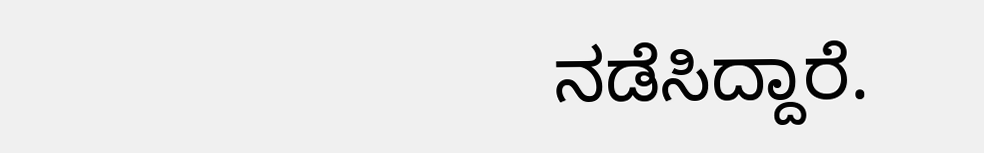ನಡೆಸಿದ್ದಾರೆ.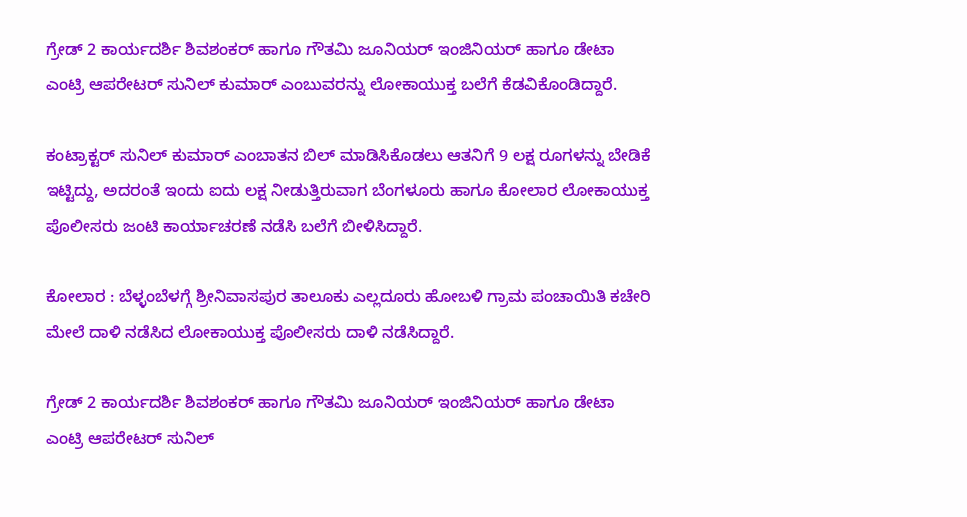ಗ್ರೇಡ್ 2 ಕಾರ್ಯದರ್ಶಿ ಶಿವಶಂಕರ್ ಹಾಗೂ ಗೌತಮಿ ಜೂನಿಯರ್ ಇಂಜಿನಿಯರ್ ಹಾಗೂ ಡೇಟಾ ಎಂಟ್ರಿ ಆಪರೇಟರ್ ಸುನಿಲ್ ಕುಮಾರ್ ಎಂಬುವರನ್ನು ಲೋಕಾಯುಕ್ತ ಬಲೆಗೆ ಕೆಡವಿಕೊಂಡಿದ್ದಾರೆ.

ಕಂಟ್ರಾಕ್ಟರ್ ಸುನಿಲ್ ಕುಮಾರ್ ಎಂಬಾತನ ಬಿಲ್ ಮಾಡಿಸಿಕೊಡಲು ಆತನಿಗೆ 9 ಲಕ್ಷ ರೂಗಳನ್ನು ಬೇಡಿಕೆ ಇಟ್ಟಿದ್ದು, ಅದರಂತೆ ಇಂದು ಐದು ಲಕ್ಷ ನೀಡುತ್ತಿರುವಾಗ ಬೆಂಗಳೂರು ಹಾಗೂ ಕೋಲಾರ ಲೋಕಾಯುಕ್ತ ಪೊಲೀಸರು ಜಂಟಿ ಕಾರ್ಯಾಚರಣೆ ನಡೆಸಿ ಬಲೆಗೆ ಬೀಳಿಸಿದ್ದಾರೆ.

ಕೋಲಾರ : ಬೆಳ್ಳಂಬೆಳಗ್ಗೆ ಶ್ರೀನಿವಾಸಪುರ ತಾಲೂಕು ಎಲ್ಲದೂರು ಹೋಬಳಿ ಗ್ರಾಮ ಪಂಚಾಯಿತಿ ಕಚೇರಿ ಮೇಲೆ ದಾಳಿ ನಡೆಸಿದ ಲೋಕಾಯುಕ್ತ ಪೊಲೀಸರು ದಾಳಿ ನಡೆಸಿದ್ದಾರೆ.

ಗ್ರೇಡ್ 2 ಕಾರ್ಯದರ್ಶಿ ಶಿವಶಂಕರ್ ಹಾಗೂ ಗೌತಮಿ ಜೂನಿಯರ್ ಇಂಜಿನಿಯರ್ ಹಾಗೂ ಡೇಟಾ ಎಂಟ್ರಿ ಆಪರೇಟರ್ ಸುನಿಲ್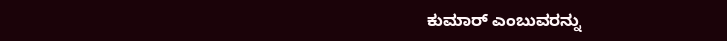ಕುಮಾರ್ ಎಂಬುವರನ್ನು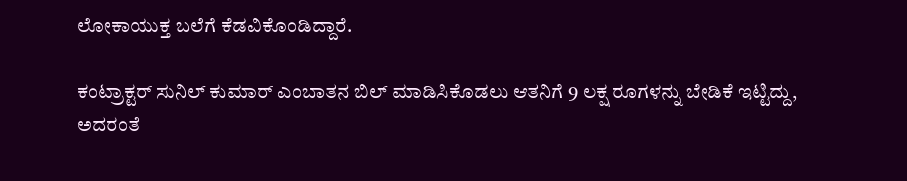ಲೋಕಾಯುಕ್ತ ಬಲೆಗೆ ಕೆಡವಿಕೊಂಡಿದ್ದಾರೆ.

ಕಂಟ್ರಾಕ್ಟರ್ ಸುನಿಲ್ ಕುಮಾರ್ ಎಂಬಾತನ ಬಿಲ್ ಮಾಡಿಸಿಕೊಡಲು ಆತನಿಗೆ 9 ಲಕ್ಷ ರೂಗಳನ್ನು ಬೇಡಿಕೆ ಇಟ್ಟಿದ್ದು, ಅದರಂತೆ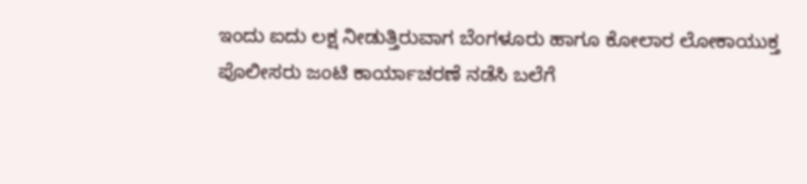ಇಂದು ಐದು ಲಕ್ಷ ನೀಡುತ್ತಿರುವಾಗ ಬೆಂಗಳೂರು ಹಾಗೂ ಕೋಲಾರ ಲೋಕಾಯುಕ್ತ ಪೊಲೀಸರು ಜಂಟಿ ಕಾರ್ಯಾಚರಣೆ ನಡೆಸಿ ಬಲೆಗೆ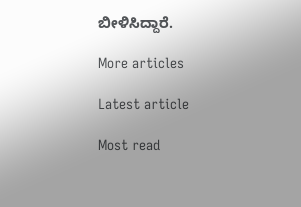ಬೀಳಿಸಿದ್ದಾರೆ.

More articles

Latest article

Most read